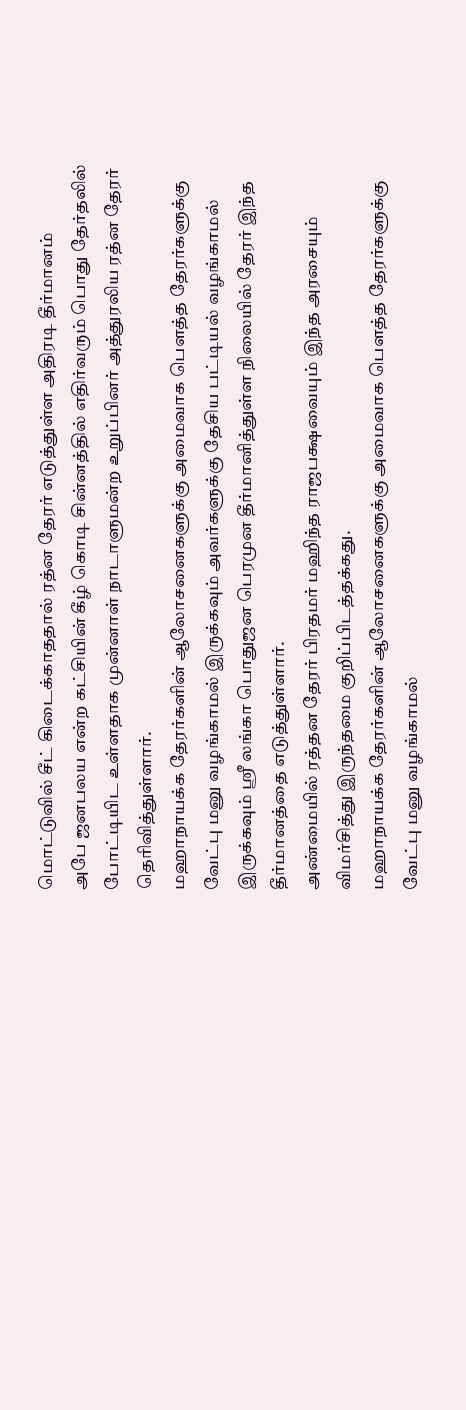மொட்டுவில் சீட் கிடைக்காததால் ரத்ன தேரர் எடுத்துள்ள அதிரடி தீர்மானம்
அபே ஜனபலய என்ற கட்சியின் கீழ் கொடி சின்னத்தில் எதிர்வரும் பொது தேர்தலில் போட்டியிட உள்ளதாக முன்னாள் நாடாளுமன்ற உறுப்பினர் அத்துரலிய ரத்ன தேரர் தெரிவித்துள்ளார்.
மஹாநாயக்க தேரர்களின் ஆலோசனைகளுக்கு அமைவாக பௌத்த தேரர்களுக்கு வேட்பு மனு வழங்காமல் இருக்கவும் அவர்களுக்கு தேசிய பட்டியல் வழங்காமல் இருக்கவும் ஶ்ரீ லங்கா பொதுஜன பெரமுன தீர்மானித்துள்ள நிலையில் தேரர் இந்த தீர்மானத்தை எடுத்துள்ளார்.
அண்மையில் ரத்தன தேரர் பிரதமர் மஹிந்த ராஜபக்ஷவையும் இந்த அரசையும் விமர்சித்து இருந்தமை குறிப்பிடத்தக்கது.
மஹாநாயக்க தேரர்களின் ஆலோசனைகளுக்கு அமைவாக பௌத்த தேரர்களுக்கு வேட்பு மனு வழங்காமல்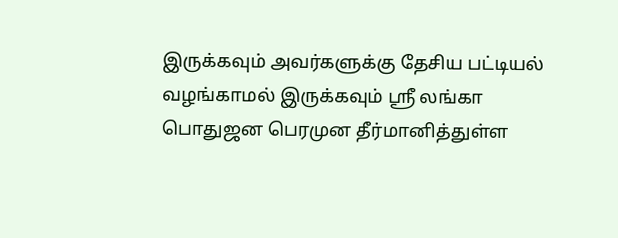இருக்கவும் அவர்களுக்கு தேசிய பட்டியல் வழங்காமல் இருக்கவும் ஶ்ரீ லங்கா பொதுஜன பெரமுன தீர்மானித்துள்ள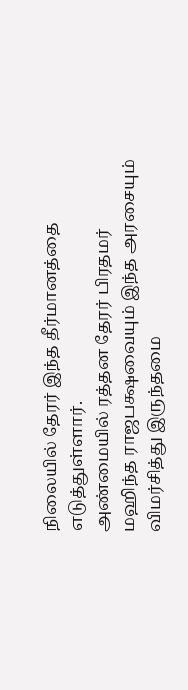நிலையில் தேரர் இந்த தீர்மானத்தை எடுத்துள்ளார்.
அண்மையில் ரத்தன தேரர் பிரதமர் மஹிந்த ராஜபக்ஷவையும் இந்த அரசையும் விமர்சித்து இருந்தமை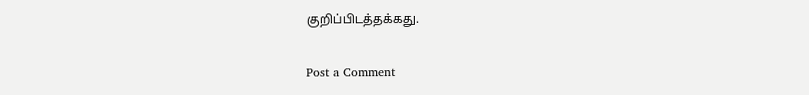குறிப்பிடத்தக்கது.

Post a Comment